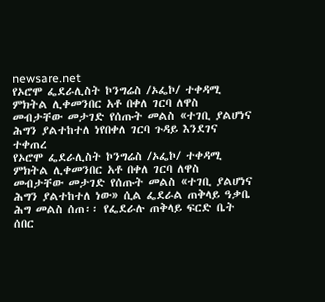newsare.net
የኦሮሞ ፌደራሊስት ኮንግሬስ /ኦፌኮ/ ተቀዳሚ ምክትል ሊቀመንበር አቶ በቀለ ገርባ ለዋስ መብታቸው መታገድ የሰጡት መልስ «ተገቢ ያልሆነና ሕግን ያልተከተለ ነየበቀለ ገርባ ጉዳይ እንደገና ተቀጠረ
የኦሮሞ ፌደራሊስት ኮንግሬስ /ኦፌኮ/ ተቀዳሚ ምክትል ሊቀመንበር አቶ በቀለ ገርባ ለዋስ መብታቸው መታገድ የሰጡት መልስ «ተገቢ ያልሆነና ሕግን ያልተከተለ ነው» ሲል ፌደራል ጠቅላይ ዓቃቤ ሕግ መልስ ሰጠ፡፡ የፌደራሉ ጠቅላይ ፍርድ ቤት ሰበር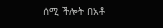ሰሚ ችሎት በአቶ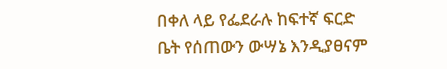በቀለ ላይ የፌደራሉ ከፍተኛ ፍርድ ቤት የሰጠውን ውሣኔ እንዲያፀናም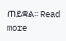ጠይቋል፡፡ Read more